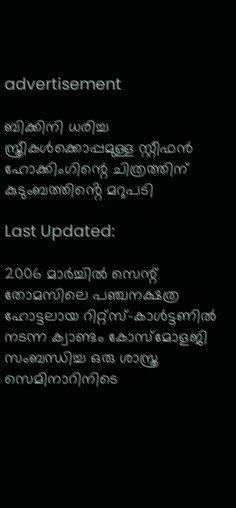advertisement

ബിക്കിനി ധരിച്ച സ്ത്രീകൾക്കൊപ്പമുള്ള സ്റ്റീഫൻ ഹോക്കിംഗിന്റെ ചിത്രത്തിന് കുടുംബത്തിൻ്റെ മറുപടി

Last Updated:

2006 മാർച്ചിൽ സെന്റ് തോമസിലെ പഞ്ചനക്ഷത്ര ഹോട്ടലായ റിറ്റ്‌സ്-കാൾട്ടണിൽ നടന്ന ക്വാണ്ടം കോസ്‌മോളജി സംബന്ധിച്ച ഒരു ശാസ്ത്ര സെമിനാറിനിടെ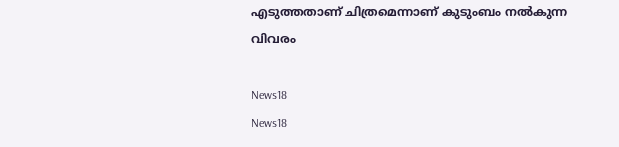എടുത്തതാണ് ചിത്രമെന്നാണ് കുടുംബം നൽകുന്ന വിവരം

News18
News18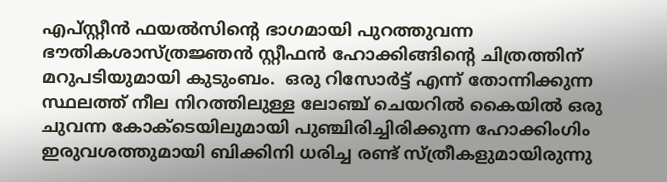എപ്സ്റ്റീൻ ഫയൽസിന്റെ ഭാഗമായി പുറത്തുവന്ന ഭൗതികശാസ്ത്രജ്ഞൻ സ്റ്റീഫൻ ഹോക്കിങ്ങിന്റെ ചിത്രത്തിന് മറുപടിയുമായി കുടുംബം.  ഒരു റിസോർട്ട് എന്ന് തോന്നിക്കുന്ന സ്ഥലത്ത് നീല നിറത്തിലുള്ള ലോഞ്ച് ചെയറിൽ കൈയിൽ ഒരു ചുവന്ന കോക്‌ടെയിലുമായി പുഞ്ചിരിച്ചിരിക്കുന്ന ഹോക്കിംഗിം ഇരുവശത്തുമായി ബിക്കിനി ധരിച്ച രണ്ട് സ്ത്രീകളുമായിരുന്നു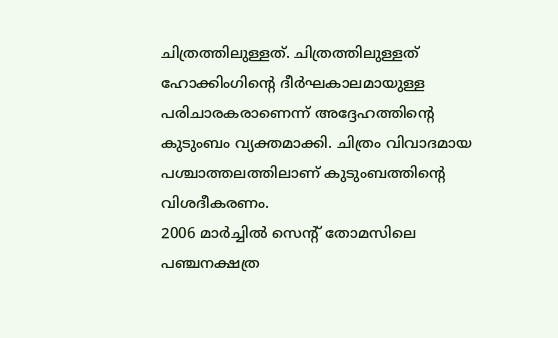ചിത്രത്തിലുള്ളത്. ചിത്രത്തിലുള്ളത് ഹോക്കിംഗിന്റെ ദീർഘകാലമായുള്ള പരിചാരകരാണെന്ന് അദ്ദേഹത്തിന്റെ കുടുംബം വ്യക്തമാക്കി. ചിത്രം വിവാദമായ പശ്ചാത്തലത്തിലാണ് കുടുംബത്തിന്റെ വിശദീകരണം.
2006 മാർച്ചിൽ സെന്റ് തോമസിലെ പഞ്ചനക്ഷത്ര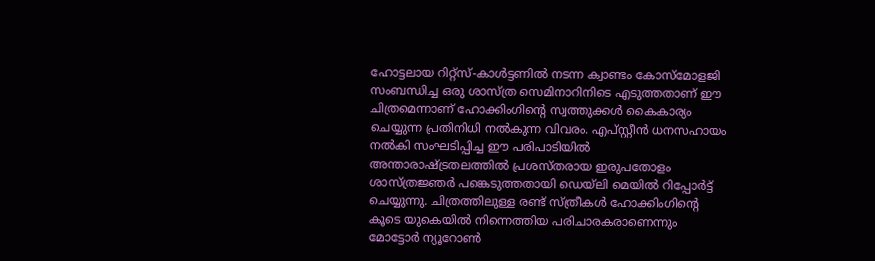ഹോട്ടലായ റിറ്റ്‌സ്-കാൾട്ടണിൽ നടന്ന ക്വാണ്ടം കോസ്‌മോളജി സംബന്ധിച്ച ഒരു ശാസ്ത്ര സെമിനാറിനിടെ എടുത്തതാണ് ഈ ചിത്രമെന്നാണ് ഹോക്കിംഗിന്റെ സ്വത്തുക്കൾ കൈകാര്യം ചെയ്യുന്ന പ്രതിനിധി നൽകുന്ന വിവരം. എപ്‌സ്റ്റീൻ ധനസഹായം നൽകി സംഘടിപ്പിച്ച ഈ പരിപാടിയിൽ അന്താരാഷ്ട്രതലത്തിൽ പ്രശസ്തരായ ഇരുപതോളം ശാസ്ത്രജ്ഞർ പങ്കെടുത്തതായി ഡെയ്‌ലി മെയിൽ റിപ്പോർട്ട് ചെയ്യുന്നു. ചിത്രത്തിലുള്ള രണ്ട് സ്ത്രീകൾ ഹോക്കിംഗിന്റെ കൂടെ യുകെയിൽ നിന്നെത്തിയ പരിചാരകരാണെന്നും മോട്ടോർ ന്യൂറോൺ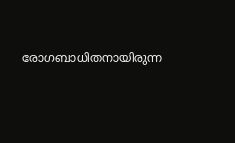രോഗബാധിതനായിരുന്ന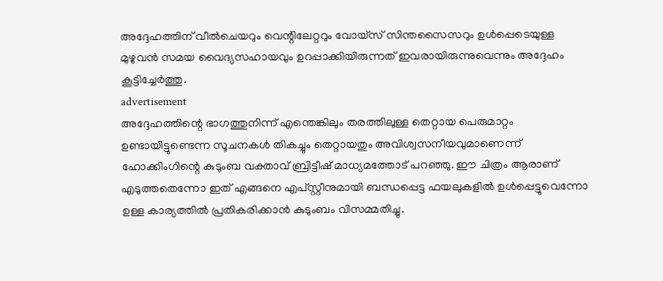അദ്ദേഹത്തിന് വീൽചെയറും വെന്റിലേറ്ററും വോയ്‌സ് സിന്തസൈസറും ഉൾപ്പെടെയുള്ള മുഴുവൻ സമയ വൈദ്യസഹായവും ഉറപ്പാക്കിയിരുന്നത് ഇവരായിരുന്നുവെന്നും അദ്ദേഹം കൂട്ടിച്ചേർത്തു.
advertisement
അദ്ദേഹത്തിന്റെ ഭാഗത്തുനിന്ന് എന്തെങ്കിലും തരത്തിലുള്ള തെറ്റായ പെരുമാറ്റം ഉണ്ടായിട്ടുണ്ടെന്ന സൂചനകൾ തികച്ചും തെറ്റായതും അവിശ്വസനീയവുമാണെന്ന് ഹോക്കിംഗിന്റെ കുടുംബ വക്താവ് ബ്രിട്ടീഷ് മാധ്യമത്തോട് പറഞ്ഞു. ഈ ചിത്രം ആരാണ് എടുത്തതെന്നോ ഇത് എങ്ങനെ എപ്‌സ്റ്റീനുമായി ബന്ധപ്പെട്ട ഫയലുകളിൽ ഉൾപ്പെട്ടുവെന്നോ ഉള്ള കാര്യത്തിൽ പ്രതികരിക്കാൻ കുടുംബം വിസമ്മതിച്ചു.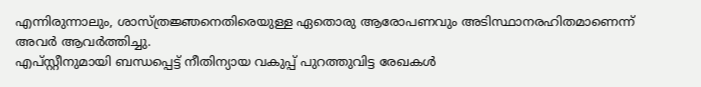എന്നിരുന്നാലും, ശാസ്ത്രജ്ഞനെതിരെയുള്ള ഏതൊരു ആരോപണവും അടിസ്ഥാനരഹിതമാണെന്ന് അവർ ആവർത്തിച്ചു.
എപ്‌സ്റ്റീനുമായി ബന്ധപ്പെട്ട് നീതിന്യായ വകുപ്പ് പുറത്തുവിട്ട രേഖകൾ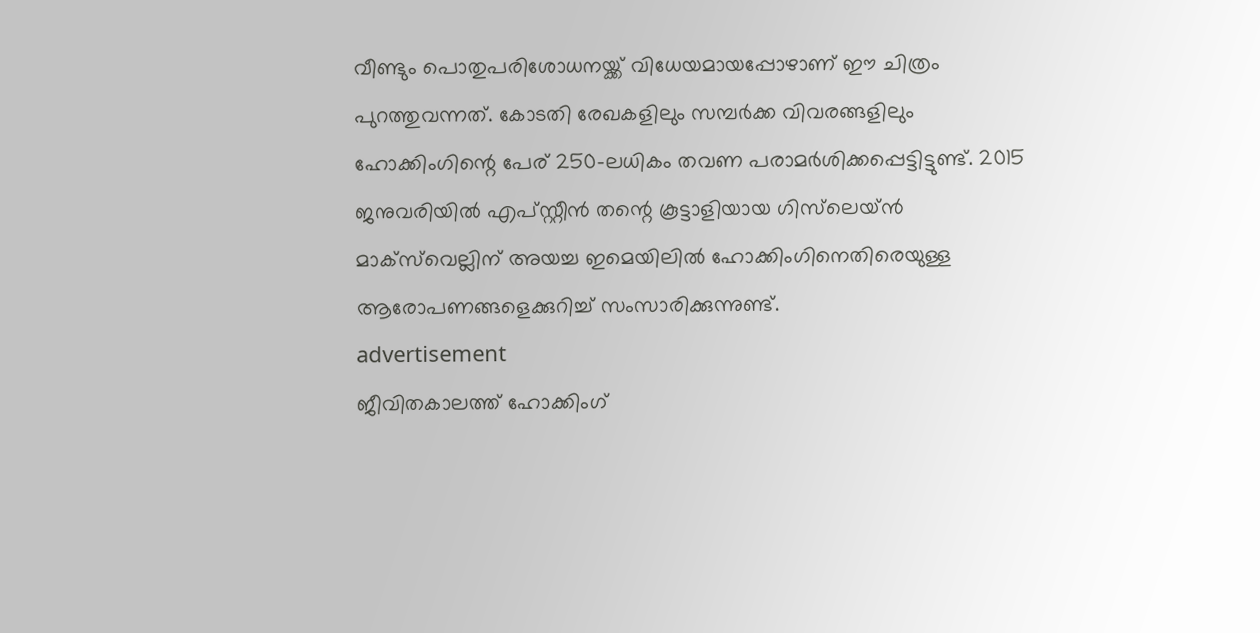വീണ്ടും പൊതുപരിശോധനയ്ക്ക് വിധേയമായപ്പോഴാണ് ഈ ചിത്രം പുറത്തുവന്നത്. കോടതി രേഖകളിലും സമ്പർക്ക വിവരങ്ങളിലും ഹോക്കിംഗിന്റെ പേര് 250-ലധികം തവണ പരാമർശിക്കപ്പെട്ടിട്ടുണ്ട്. 2015 ജനുവരിയിൽ എപ്‌സ്റ്റീൻ തന്റെ കൂട്ടാളിയായ ഗിസ്‌ലെയ്ൻ മാക്‌സ്‌വെല്ലിന് അയച്ച ഇമെയിലിൽ ഹോക്കിംഗിനെതിരെയുള്ള ആരോപണങ്ങളെക്കുറിച്ച് സംസാരിക്കുന്നുണ്ട്.
advertisement
ജീവിതകാലത്ത് ഹോക്കിംഗ്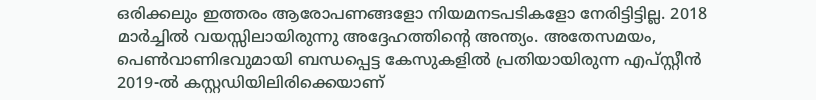ഒരിക്കലും ഇത്തരം ആരോപണങ്ങളോ നിയമനടപടികളോ നേരിട്ടിട്ടില്ല. 2018 മാർച്ചിൽ വയസ്സിലായിരുന്നു അദ്ദേഹത്തിന്റെ അന്ത്യം. അതേസമയം, പെൺവാണിഭവുമായി ബന്ധപ്പെട്ട കേസുകളിൽ പ്രതിയായിരുന്ന എപ്‌സ്റ്റീൻ 2019-ൽ കസ്റ്റഡിയിലിരിക്കെയാണ്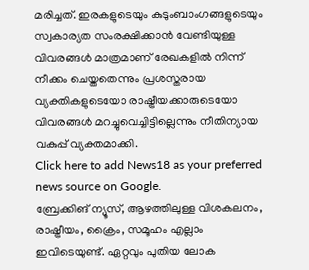മരിച്ചത്. ഇരകളുടെയും കുടുംബാംഗങ്ങളുടെയും സ്വകാര്യത സംരക്ഷിക്കാൻ വേണ്ടിയുള്ള വിവരങ്ങൾ മാത്രമാണ് രേഖകളിൽ നിന്ന് നീക്കം ചെയ്തതെന്നും പ്രശസ്തരായ വ്യക്തികളുടെയോ രാഷ്ട്രീയക്കാരുടെയോ വിവരങ്ങൾ മറച്ചുവെച്ചിട്ടില്ലെന്നും നീതിന്യായ വകുപ്പ് വ്യക്തമാക്കി.
Click here to add News18 as your preferred news source on Google.
ബ്രേക്കിങ് ന്യൂസ്, ആഴത്തിലുള്ള വിശകലനം, രാഷ്ട്രീയം, ക്രൈം, സമൂഹം എല്ലാം ഇവിടെയുണ്ട്. ഏറ്റവും പുതിയ ലോക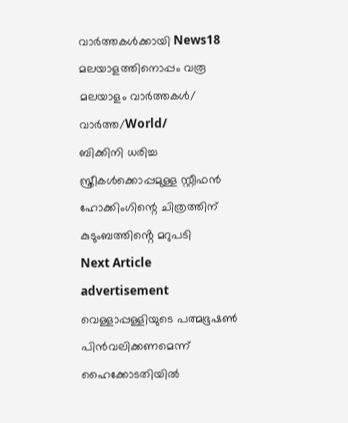വാർത്തകൾക്കായി News18 മലയാളത്തിനൊപ്പം വരൂ
മലയാളം വാർത്തകൾ/ വാർത്ത/World/
ബിക്കിനി ധരിച്ച സ്ത്രീകൾക്കൊപ്പമുള്ള സ്റ്റീഫൻ ഹോക്കിംഗിന്റെ ചിത്രത്തിന് കുടുംബത്തിൻ്റെ മറുപടി
Next Article
advertisement
വെള്ളാപ്പള്ളിയുടെ പത്മഭൂഷണ്‍ പിന്‍വലിക്കണമെന്ന് ഹൈക്കോടതിയില്‍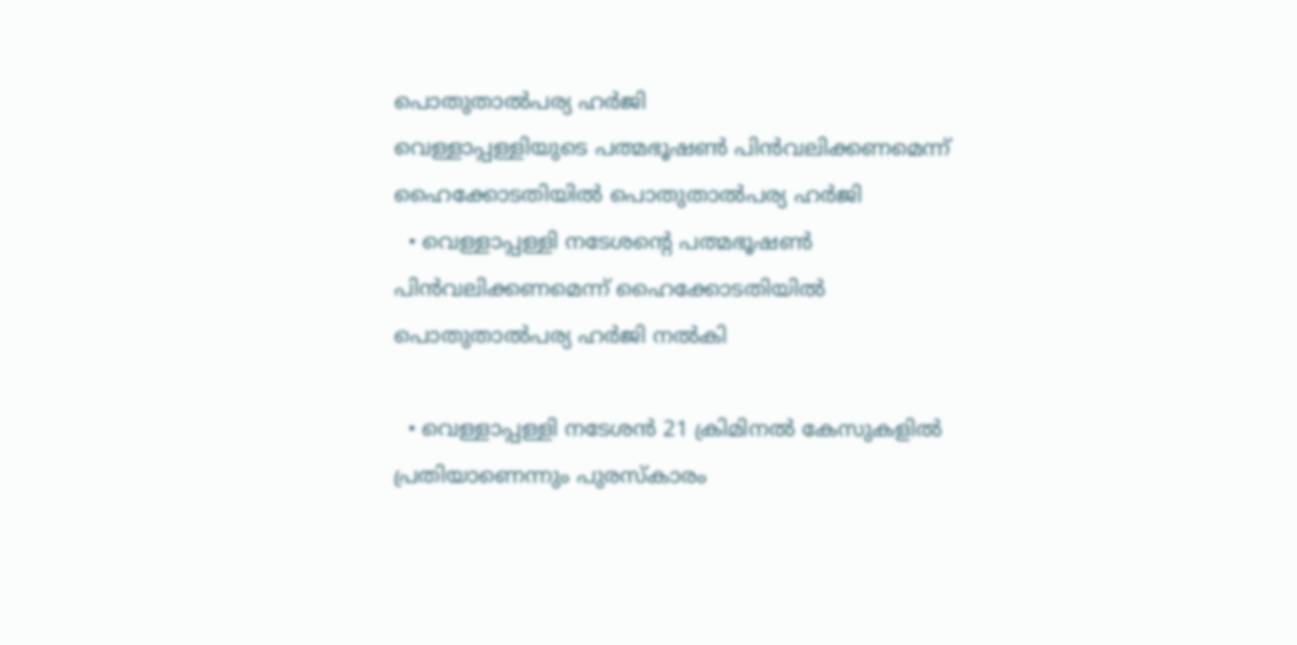പൊതുതാല്‍പര്യ ഹര്‍ജി
വെള്ളാപ്പള്ളിയുടെ പത്മഭൂഷണ്‍ പിന്‍വലിക്കണമെന്ന് ഹൈക്കോടതിയില്‍ പൊതുതാല്‍പര്യ ഹര്‍ജി
  • വെള്ളാപ്പള്ളി നടേശന്റെ പത്മഭൂഷണ്‍ പിന്‍വലിക്കണമെന്ന് ഹൈക്കോടതിയില്‍ പൊതുതാല്‍പര്യ ഹര്‍ജി നല്‍കി

  • വെള്ളാപ്പള്ളി നടേശന്‍ 21 ക്രിമിനല്‍ കേസുകളില്‍ പ്രതിയാണെന്നും പുരസ്‌കാരം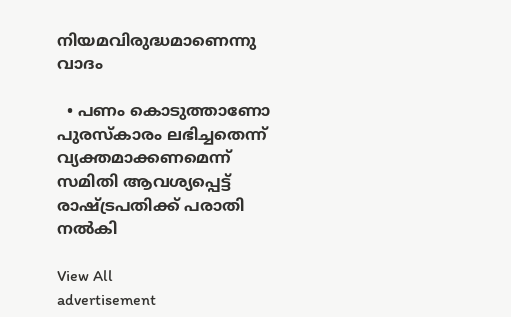നിയമവിരുദ്ധമാണെന്നു വാദം

  • പണം കൊടുത്താണോ പുരസ്‌കാരം ലഭിച്ചതെന്ന് വ്യക്തമാക്കണമെന്ന് സമിതി ആവശ്യപ്പെട്ട് രാഷ്ട്രപതിക്ക് പരാതി നല്‍കി

View All
advertisement